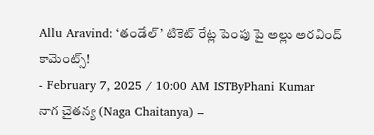Allu Aravind: ‘తండేల్’ టికెట్ రేట్ల పెంపు పై అల్లు అరవింద్ కామెంట్స్!
- February 7, 2025 / 10:00 AM ISTByPhani Kumar
నాగ చైతన్య (Naga Chaitanya) –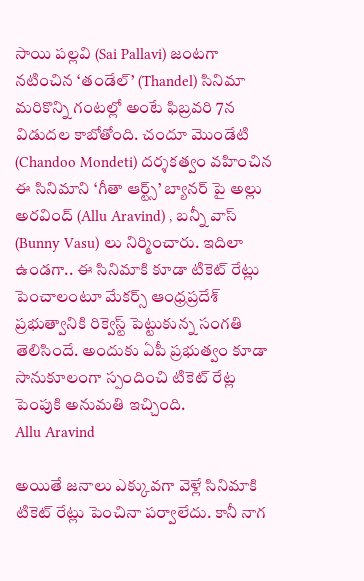సాయి పల్లవి (Sai Pallavi) జంటగా నటించిన ‘తండేల్’ (Thandel) సినిమా మరికొన్ని గంటల్లో అంటే ఫిబ్రవరి 7న విడుదల కాబోతోంది. చందూ మొండేటి (Chandoo Mondeti) దర్శకత్వం వహించిన ఈ సినిమాని ‘గీతా ఆర్ట్స్’ బ్యానర్ పై అల్లు అరవింద్ (Allu Aravind) , బన్నీ వాస్ (Bunny Vasu) లు నిర్మించారు. ఇదిలా ఉండగా.. ఈ సినిమాకి కూడా టికెట్ రేట్లు పెంచాలంటూ మేకర్స్ ఆంధ్రప్రదేశ్ ప్రభుత్వానికి రిక్వెస్ట్ పెట్టుకున్న సంగతి తెలిసిందే. అందుకు ఏపీ ప్రభుత్వం కూడా సానుకూలంగా స్పందించి టికెట్ రేట్ల పెంపుకి అనుమతి ఇచ్చింది.
Allu Aravind

అయితే జనాలు ఎక్కువగా వెళ్లే సినిమాకి టికెట్ రేట్లు పెంచినా పర్వాలేదు. కానీ నాగ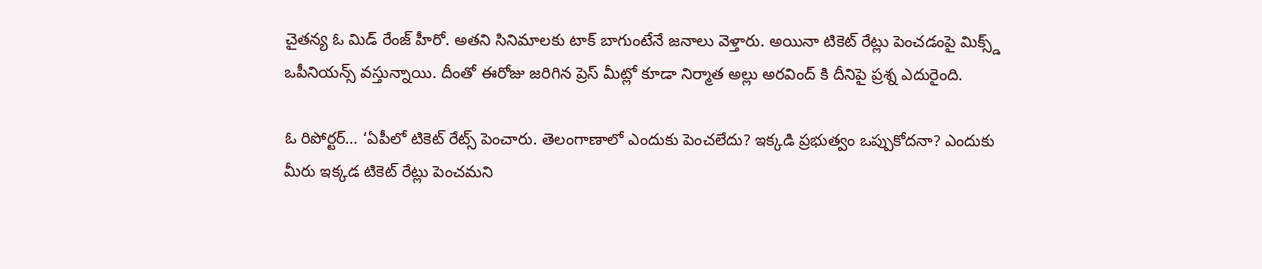చైతన్య ఓ మిడ్ రేంజ్ హీరో. అతని సినిమాలకు టాక్ బాగుంటేనే జనాలు వెళ్తారు. అయినా టికెట్ రేట్లు పెంచడంపై మిక్స్డ్ ఒపీనియన్స్ వస్తున్నాయి. దీంతో ఈరోజు జరిగిన ప్రెస్ మీట్లో కూడా నిర్మాత అల్లు అరవింద్ కి దీనిపై ప్రశ్న ఎదురైంది.

ఓ రిపోర్టర్… ‘ఏపీలో టికెట్ రేట్స్ పెంచారు. తెలంగాణాలో ఎందుకు పెంచలేదు? ఇక్కడి ప్రభుత్వం ఒప్పుకోదనా? ఎందుకు మీరు ఇక్కడ టికెట్ రేట్లు పెంచమని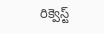రిక్వెస్ట్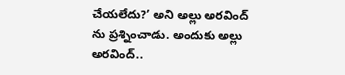చేయలేదు?’ అని అల్లు అరవింద్ ను ప్రశ్నించాడు. అందుకు అల్లు అరవింద్..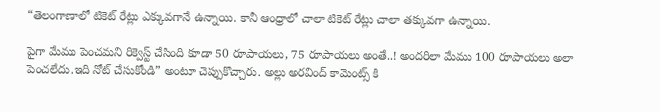“తెలంగాణాలో టికెట్ రేట్లు ఎక్కువగానే ఉన్నాయి. కానీ ఆంధ్రాలో చాలా టికెట్ రేట్లు చాలా తక్కువగా ఉన్నాయి.

పైగా మేము పెంచమని రిక్వెస్ట్ చేసింది కూడా 50 రూపాయలు, 75 రూపాయలు అంతే..! అందరిలా మేము 100 రూపాయలు అలా పెంచలేదు.ఇది నోట్ చేసుకోండి” అంటూ చెప్పుకొచ్చారు. అల్లు అరవింద్ కామెంట్స్ కి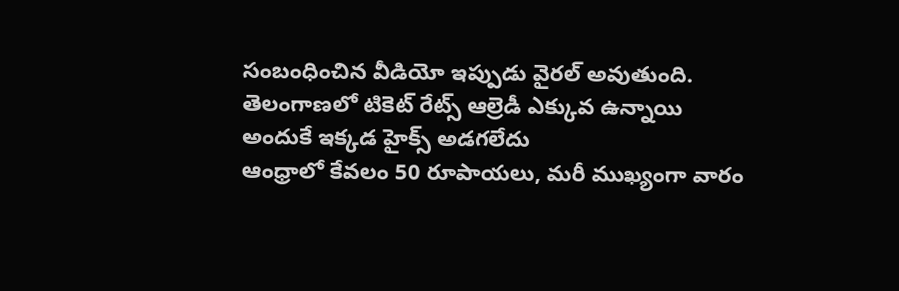సంబంధించిన వీడియో ఇప్పుడు వైరల్ అవుతుంది.
తెలంగాణలో టికెట్ రేట్స్ ఆల్రెడీ ఎక్కువ ఉన్నాయి
అందుకే ఇక్కడ హైక్స్ అడగలేదు
ఆంధ్రాలో కేవలం 50 రూపాయలు, మరీ ముఖ్యంగా వారం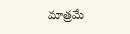మాత్రమే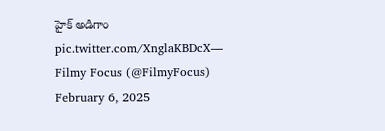హైక్ అడిగాం pic.twitter.com/XnglaKBDcX— Filmy Focus (@FilmyFocus) February 6, 2025